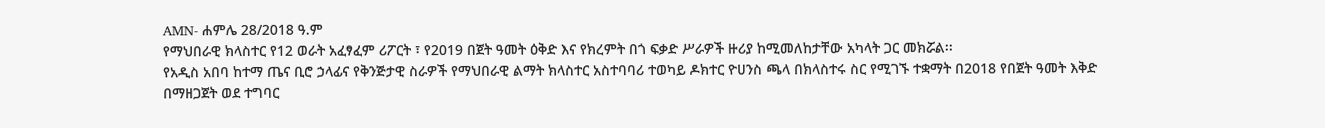AMN- ሐምሌ 28/2018 ዓ.ም
የማህበራዊ ክላስተር የ12 ወራት አፈፃፈም ሪፖርት ፣ የ2019 በጀት ዓመት ዕቅድ እና የክረምት በጎ ፍቃድ ሥራዎች ዙሪያ ከሚመለከታቸው አካላት ጋር መክሯል፡፡
የአዲስ አበባ ከተማ ጤና ቢሮ ኃላፊና የቅንጅታዊ ስራዎች የማህበራዊ ልማት ክላስተር አስተባባሪ ተወካይ ዶክተር ዮሀንስ ጫላ በክላስተሩ ስር የሚገኙ ተቋማት በ2018 የበጀት ዓመት እቅድ በማዘጋጀት ወደ ተግባር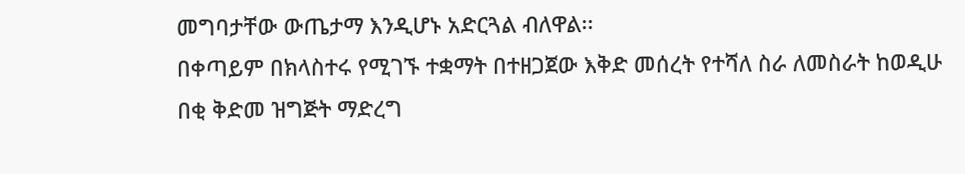መግባታቸው ውጤታማ እንዲሆኑ አድርጓል ብለዋል፡፡
በቀጣይም በክላስተሩ የሚገኙ ተቋማት በተዘጋጀው እቅድ መሰረት የተሻለ ስራ ለመስራት ከወዲሁ በቂ ቅድመ ዝግጅት ማድረግ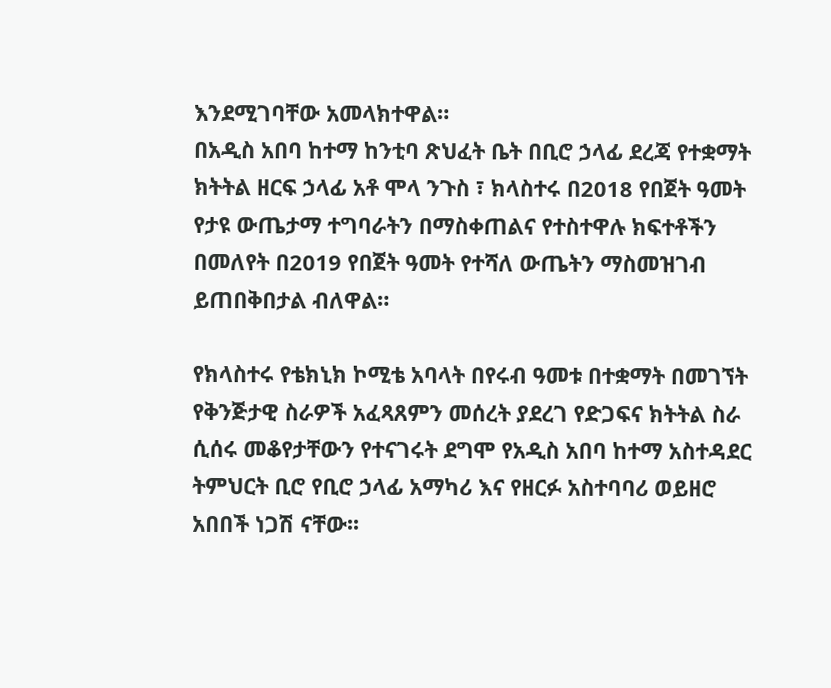እንደሚገባቸው አመላክተዋል።
በአዲስ አበባ ከተማ ከንቲባ ጽህፈት ቤት በቢሮ ኃላፊ ደረጃ የተቋማት ክትትል ዘርፍ ኃላፊ አቶ ሞላ ንጉስ ፣ ክላስተሩ በ2018 የበጀት ዓመት የታዩ ውጤታማ ተግባራትን በማስቀጠልና የተስተዋሉ ክፍተቶችን በመለየት በ2019 የበጀት ዓመት የተሻለ ውጤትን ማስመዝገብ ይጠበቅበታል ብለዋል።

የክላስተሩ የቴክኒክ ኮሚቴ አባላት በየሩብ ዓመቱ በተቋማት በመገኘት የቅንጅታዊ ስራዎች አፈጻጸምን መሰረት ያደረገ የድጋፍና ክትትል ስራ ሲሰሩ መቆየታቸውን የተናገሩት ደግሞ የአዲስ አበባ ከተማ አስተዳደር ትምህርት ቢሮ የቢሮ ኃላፊ አማካሪ እና የዘርፉ አስተባባሪ ወይዘሮ አበበች ነጋሽ ናቸው፡፡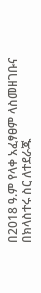በ2018 ዓ.ም የላቀ አፈፃፀም ላስመዘገቡና በክላስተሩ ስር ለተደራጁ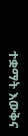ተቋማት እውቅና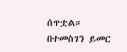ሰጥቷል።
በተመስገን ይመር